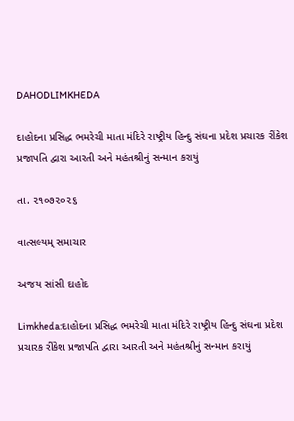DAHODLIMKHEDA

દાહોદના પ્રસિદ્ધ ભમરેચી માતા મંદિરે રાષ્ટ્રીય હિન્દુ સંઘના પ્રદેશ પ્રચારક રીંકેશ પ્રજાપતિ દ્વારા આરતી અને મહંતશ્રીનું સન્માન કરાયું

તા. ૨૧૦૭૨૦૨૬

વાત્સલ્યમ્ સમાચાર

અજય સાંસી દાહોદ

Limkheda:દાહોદના પ્રસિદ્ધ ભમરેચી માતા મંદિરે રાષ્ટ્રીય હિન્દુ સંઘના પ્રદેશ પ્રચારક રીંકેશ પ્રજાપતિ દ્વારા આરતી અને મહંતશ્રીનું સન્માન કરાયું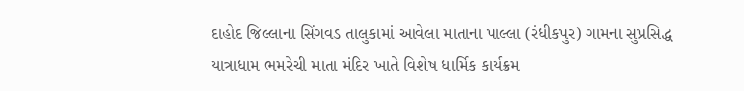દાહોદ જિલ્લાના સિંગવડ તાલુકામાં આવેલા માતાના પાલ્લા (રંધીકપુર) ગામના સુપ્રસિદ્ધ યાત્રાધામ ભમરેચી માતા મંદિર ખાતે વિશેષ ધાર્મિક કાર્યક્રમ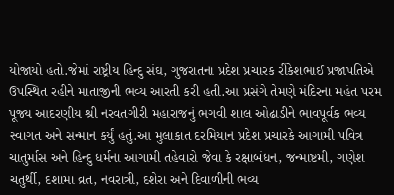યોજાયો હતો.જેમાં રાષ્ટ્રીય હિન્દુ સંઘ, ગુજરાતના પ્રદેશ પ્રચારક રીંકેશભાઈ પ્રજાપતિએ ઉપસ્થિત રહીને માતાજીની ભવ્ય આરતી કરી હતી.આ પ્રસંગે તેમણે મંદિરના મહંત પરમ પૂજ્ય આદરણીય શ્રી નરવતગીરી મહારાજનું ભગવી શાલ ઓઢાડીને ભાવપૂર્વક ભવ્ય સ્વાગત અને સન્માન કર્યું હતું.આ મુલાકાત દરમિયાન પ્રદેશ પ્રચારકે આગામી પવિત્ર ચાતુર્માસ અને હિન્દુ ધર્મના આગામી તહેવારો જેવા કે રક્ષાબંધન, જન્માષ્ટમી, ગણેશ ચતુર્થી, દશામા વ્રત, નવરાત્રી, દશેરા અને દિવાળીની ભવ્ય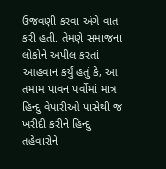ઉજવણી કરવા અંગે વાત કરી હતી. તેમણે સમાજના લોકોને અપીલ કરતાં આહવાન કર્યું હતું કે, આ તમામ પાવન પર્વોમાં માત્ર હિન્દુ વેપારીઓ પાસેથી જ ખરીદી કરીને હિન્દુ તહેવારોને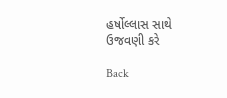હર્ષોલ્લાસ સાથે ઉજવણી કરે

Back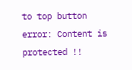to top button
error: Content is protected !!